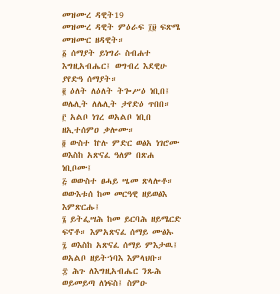መዝሙረ ዳዊት19
መዝሙረ ዳዊት ምዕራፍ ፲፱ ፍጽሜ መዝሙር ዘዳዊት።
፩ ሰማያት ይነግራ ስብሐተ እግዚአብሔር፤ ወግብረ እደዊሁ ያየድዓ ሰማያት።
፪ ዕለት ለዕለት ትጐሥዕ ነቢበ፤ ወሌሊት ለሌሊት ታየድዕ ጥበበ።
፫ አልቦ ነገረ ወአልቦ ነቢበ ዘኢተሰምዐ ቃሎሙ።
፬ ውስተ ኵሉ ምድር ወፅአ ነገሮሙ ወእስከ አጽናፈ ዓለም በጽሐ ነቢቦሙ፤
፭ ወውስተ ፀሓይ ሤመ ጽላሎቶ። ወውእቱሰ ከመ መርዓዊ ዘይወፅእ እምጽርሑ፤
፮ ይትፌሣሕ ከመ ይርባሕ ዘይሜርድ ፍኖቶ። እምአጽናፈ ሰማይ ሙፅኡ
፯ ወእስከ አጽናፈ ሰማይ ምእታዉ፤ ወአልቦ ዘይትኀባእ እምላህቡ።
፰ ሕጉ ለእግዚአብሔር ንጹሕ ወይመይጣ ለነፍስ፤ ስምዑ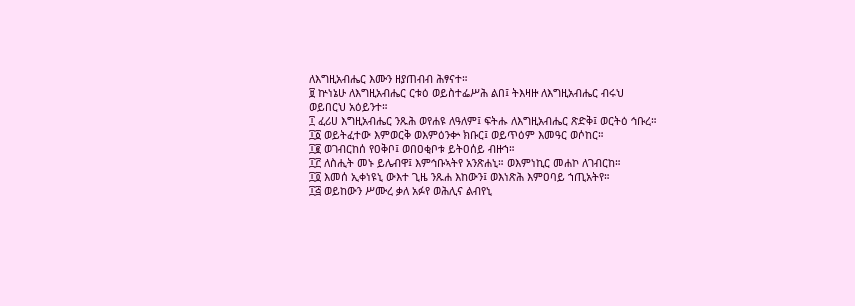ለእግዚአብሔር እሙን ዘያጠብብ ሕፃናተ።
፱ ኵነኔሁ ለእግዚአብሔር ርቱዕ ወይስተፌሥሕ ልበ፤ ትእዛዙ ለእግዚአብሔር ብሩህ ወይበርህ አዕይንተ።
፲ ፈሪሀ እግዚአብሔር ንጹሕ ወየሐዩ ለዓለም፤ ፍትሑ ለእግዚአብሔር ጽድቅ፤ ወርትዕ ኅቡረ።
፲፩ ወይትፈተው እምወርቅ ወእምዕንቍ ክቡር፤ ወይጥዕም እመዓር ወሶከር።
፲፪ ወገብርከሰ የዐቅቦ፤ ወበዐቂቦቱ ይትዐሰይ ብዙኀ።
፲፫ ለስሒት መኑ ይሌብዋ፤ እምኅቡኣትየ አንጽሐኒ። ወእምነኪር መሐኮ ለገብርከ።
፲፬ እመሰ ኢቀነዩኒ ውእተ ጊዜ ንጹሐ እከውን፤ ወእነጽሕ እምዐባይ ኀጢአትየ።
፲፭ ወይከውን ሥሙረ ቃለ አፉየ ወሕሊና ልብየኒ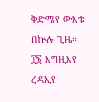ቅድሜየ ውእቱ በኵሉ ጊዜ።
፲፮ እግዚእየ ረዳኢየ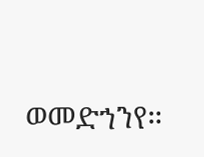ወመድኀንየ።